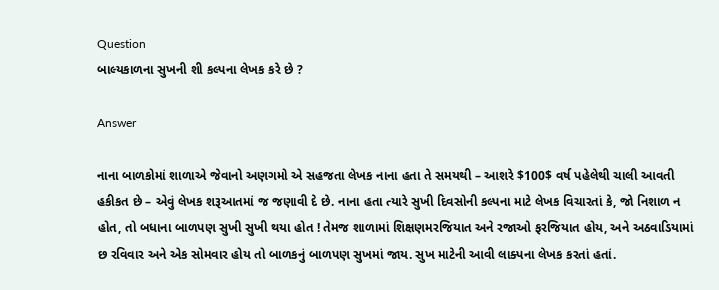Question
બાલ્યકાળના સુખની શી કલ્પના લેખક કરે છે ?

Answer

નાના બાળકોમાં શાળાએ જેવાનો અણગમો એ સહજતા લેખક નાના હતા તે સમયથી – આશરે $100$ વર્ષ પહેલેથી ચાલી આવતી હકીકત છે – એવું લેખક શરૂઆતમાં જ જણાવી દે છે. નાના હતા ત્યારે સુખી દિવસોની કલ્પના માટે લેખક વિચારતાં કે, જો નિશાળ ન હોત, તો બધાના બાળપણ સુખી સુખી થયા હોત ! તેમજ શાળામાં શિક્ષણમરજિયાત અને રજાઓ ફરજિયાત હોય, અને અઠવાડિયામાં છ રવિવાર અને એક સોમવાર હોય તો બાળકનું બાળપણ સુખમાં જાય. સુખ માટેની આવી લાક્પના લેખક કરતાં હતાં.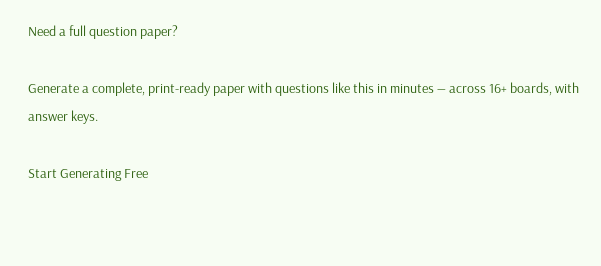Need a full question paper?

Generate a complete, print-ready paper with questions like this in minutes — across 16+ boards, with answer keys.

Start Generating Free